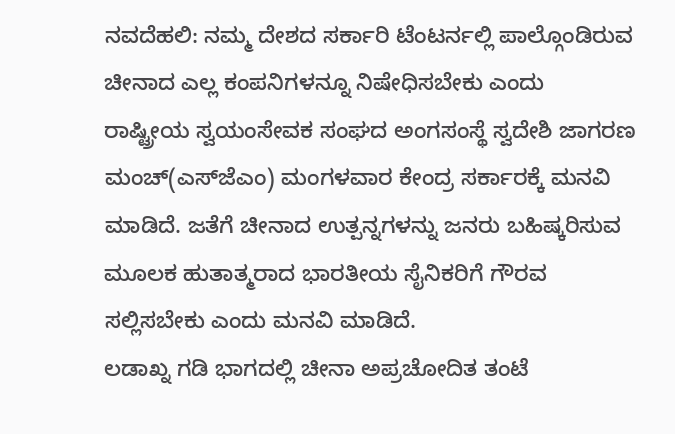ನವದೆಹಲಿ: ನಮ್ಮ ದೇಶದ ಸರ್ಕಾರಿ ಟೆಂಟರ್ನಲ್ಲಿ ಪಾಲ್ಗೊಂಡಿರುವ ಚೀನಾದ ಎಲ್ಲ ಕಂಪನಿಗಳನ್ನೂ ನಿಷೇಧಿಸಬೇಕು ಎಂದು ರಾಷ್ಟ್ರೀಯ ಸ್ವಯಂಸೇವಕ ಸಂಘದ ಅಂಗಸಂಸ್ಥೆ ಸ್ವದೇಶಿ ಜಾಗರಣ ಮಂಚ್(ಎಸ್‍ಜೆಎಂ) ಮಂಗಳವಾರ ಕೇಂದ್ರ ಸರ್ಕಾರಕ್ಕೆ ಮನವಿ ಮಾಡಿದೆ. ಜತೆಗೆ ಚೀನಾದ ಉತ್ಪನ್ನಗಳನ್ನು ಜನರು ಬಹಿಷ್ಕರಿಸುವ ಮೂಲಕ ಹುತಾತ್ಮರಾದ ಭಾರತೀಯ ಸೈನಿಕರಿಗೆ ಗೌರವ ಸಲ್ಲಿಸಬೇಕು ಎಂದು ಮನವಿ ಮಾಡಿದೆ.
ಲಡಾಖ್ನ ಗಡಿ ಭಾಗದಲ್ಲಿ ಚೀನಾ ಅಪ್ರಚೋದಿತ ತಂಟೆ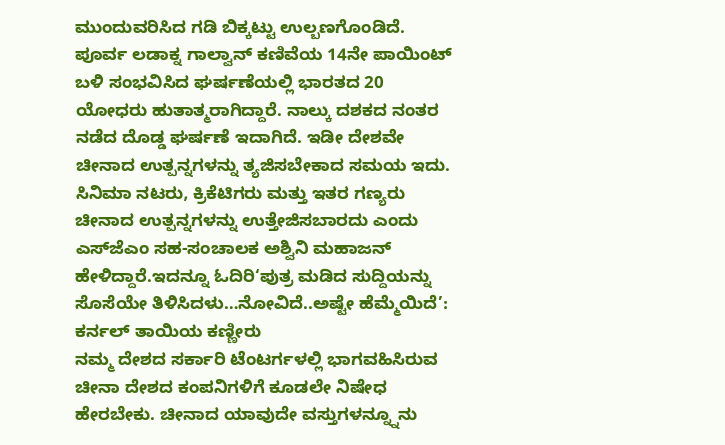ಮುಂದುವರಿಸಿದ ಗಡಿ ಬಿಕ್ಕಟ್ಟು ಉಲ್ಬಣಗೊಂಡಿದೆ. ಪೂರ್ವ ಲಡಾಕ್ನ ಗಾಲ್ವಾನ್ ಕಣಿವೆಯ 14ನೇ ಪಾಯಿಂಟ್ ಬಳಿ ಸಂಭವಿಸಿದ ಘರ್ಷಣೆಯಲ್ಲಿ ಭಾರತದ 20 ಯೋಧರು ಹುತಾತ್ಮರಾಗಿದ್ದಾರೆ. ನಾಲ್ಕು ದಶಕದ ನಂತರ ನಡೆದ ದೊಡ್ಡ ಘರ್ಷಣೆ ಇದಾಗಿದೆ. ಇಡೀ ದೇಶವೇ ಚೀನಾದ ಉತ್ಪನ್ನಗಳನ್ನು ತ್ಯಜಿಸಬೇಕಾದ ಸಮಯ ಇದು. ಸಿನಿಮಾ ನಟರು, ಕ್ರಿಕೆಟಿಗರು ಮತ್ತು ಇತರ ಗಣ್ಯರು ಚೀನಾದ ಉತ್ಪನ್ನಗಳನ್ನು ಉತ್ತೇಜಿಸಬಾರದು ಎಂದು ಎಸ್‌ಜೆಎಂ ಸಹ-ಸಂಚಾಲಕ ಅಶ್ವಿನಿ ಮಹಾಜನ್ ಹೇಳಿದ್ದಾರೆ.ಇದನ್ನೂ ಓದಿರಿ‘ಪುತ್ರ ಮಡಿದ ಸುದ್ದಿಯನ್ನು ಸೊಸೆಯೇ ತಿಳಿಸಿದಳು…ನೋವಿದೆ..ಅಷ್ಟೇ ಹೆಮ್ಮೆಯಿದೆ’: ಕರ್ನಲ್ ತಾಯಿಯ ಕಣ್ಣೀರು
ನಮ್ಮ ದೇಶದ ಸರ್ಕಾರಿ ಟೆಂಟರ್ಗಳಲ್ಲಿ ಭಾಗವಹಿಸಿರುವ ಚೀನಾ ದೇಶದ ಕಂಪನಿಗಳಿಗೆ ಕೂಡಲೇ ನಿಷೇಧ ಹೇರಬೇಕು. ಚೀನಾದ ಯಾವುದೇ ವಸ್ತುಗಳನ್ನ್ನೂನು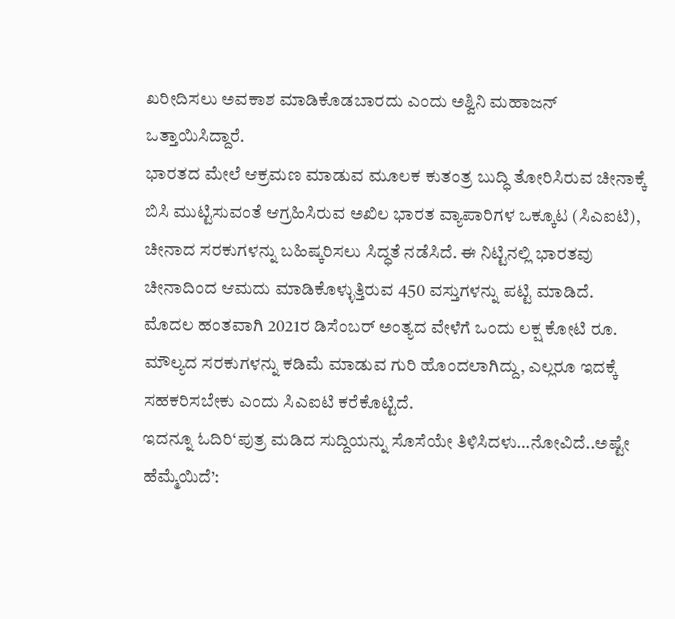ಖರೀದಿಸಲು ಅವಕಾಶ ಮಾಡಿಕೊಡಬಾರದು ಎಂದು ಅಶ್ವಿನಿ ಮಹಾಜನ್ ಒತ್ತಾಯಿಸಿದ್ದಾರೆ.
ಭಾರತದ ಮೇಲೆ ಆಕ್ರಮಣ ಮಾಡುವ ಮೂಲಕ ಕುತಂತ್ರ ಬುದ್ಧಿ ತೋರಿಸಿರುವ ಚೀನಾಕ್ಕೆ ಬಿಸಿ ಮುಟ್ಟಿಸುವಂತೆ ಆಗ್ರಹಿಸಿರುವ ಅಖಿಲ ಭಾರತ ವ್ಯಾಪಾರಿಗಳ ಒಕ್ಕೂಟ (ಸಿಎಐಟಿ), ಚೀನಾದ ಸರಕುಗಳನ್ನು ಬಹಿಷ್ಕರಿಸಲು ಸಿದ್ಧತೆ ನಡೆಸಿದೆ. ಈ ನಿಟ್ಟಿನಲ್ಲಿ ಭಾರತವು ಚೀನಾದಿಂದ ಆಮದು ಮಾಡಿಕೊಳ್ಳುತ್ತಿರುವ 450 ವಸ್ತುಗಳನ್ನು ಪಟ್ಟಿ ಮಾಡಿದೆ.
ಮೊದಲ ಹಂತವಾಗಿ 2021ರ ಡಿಸೆಂಬರ್ ಅಂತ್ಯದ ವೇಳೆಗೆ ಒಂದು ಲಕ್ಷ ಕೋಟಿ ರೂ. ಮೌಲ್ಯದ ಸರಕುಗಳನ್ನು ಕಡಿಮೆ ಮಾಡುವ ಗುರಿ ಹೊಂದಲಾಗಿದ್ದು, ಎಲ್ಲರೂ ಇದಕ್ಕೆ ಸಹಕರಿಸಬೇಕು ಎಂದು ಸಿಎಐಟಿ ಕರೆಕೊಟ್ಟಿದೆ.
ಇದನ್ನೂ ಓದಿರಿ‘ಪುತ್ರ ಮಡಿದ ಸುದ್ದಿಯನ್ನು ಸೊಸೆಯೇ ತಿಳಿಸಿದಳು…ನೋವಿದೆ..ಅಷ್ಟೇ ಹೆಮ್ಮೆಯಿದೆ’: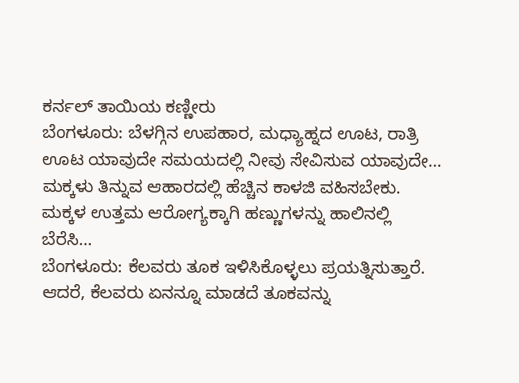ಕರ್ನಲ್ ತಾಯಿಯ ಕಣ್ಣೀರು
ಬೆಂಗಳೂರು: ಬೆಳಗ್ಗಿನ ಉಪಹಾರ, ಮಧ್ಯಾಹ್ನದ ಊಟ, ರಾತ್ರಿ ಊಟ ಯಾವುದೇ ಸಮಯದಲ್ಲಿ ನೀವು ಸೇವಿಸುವ ಯಾವುದೇ…
ಮಕ್ಕಳು ತಿನ್ನುವ ಆಹಾರದಲ್ಲಿ ಹೆಚ್ಚಿನ ಕಾಳಜಿ ವಹಿಸಬೇಕು. ಮಕ್ಕಳ ಉತ್ತಮ ಆರೋಗ್ಯಕ್ಕಾಗಿ ಹಣ್ಣುಗಳನ್ನು ಹಾಲಿನಲ್ಲಿ ಬೆರೆಸಿ…
ಬೆಂಗಳೂರು: ಕೆಲವರು ತೂಕ ಇಳಿಸಿಕೊಳ್ಳಲು ಪ್ರಯತ್ನಿಸುತ್ತಾರೆ. ಆದರೆ, ಕೆಲವರು ಏನನ್ನೂ ಮಾಡದೆ ತೂಕವನ್ನು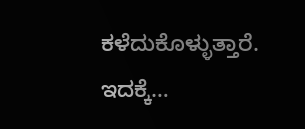ಕಳೆದುಕೊಳ್ಳುತ್ತಾರೆ. ಇದಕ್ಕೆ…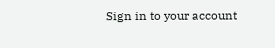Sign in to your account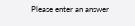Please enter an answer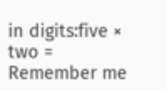in digits:five × two =
Remember me